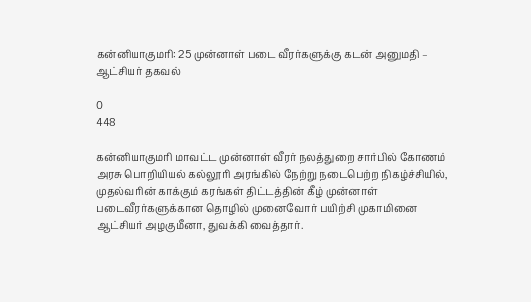கன்னியாகுமரி: 25 முன்னாள் படை வீரர்களுக்கு கடன் அனுமதி – ஆட்சியர் தகவல்

0
448

கன்னியாகுமரி மாவட்ட முன்னாள் வீரர் நலத்துறை சார்பில் கோணம் அரசு பொறியியல் கல்லூரி அரங்கில் நேற்று நடைபெற்ற நிகழ்ச்சியில், முதல்வரின் காக்கும் கரங்கள் திட்டத்தின் கீழ் முன்னாள் படைவீரர்களுக்கான தொழில் முனைவோர் பயிற்சி முகாமினை ஆட்சியர் அழகுமீனா, துவக்கி வைத்தார்.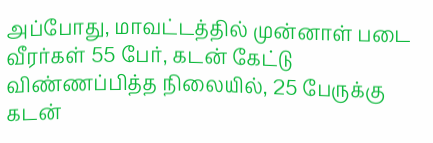அப்போது, மாவட்டத்தில் முன்னாள் படை வீரர்கள் 55 பேர், கடன் கேட்டு விண்ணப்பித்த நிலையில், 25 பேருக்கு கடன்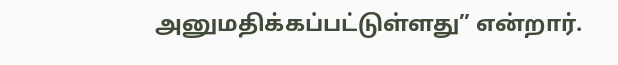அனுமதிக்கப்பட்டுள்ளது” என்றார்.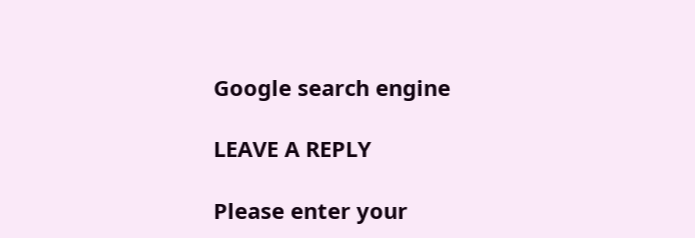Google search engine

LEAVE A REPLY

Please enter your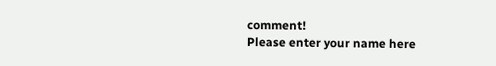comment!
Please enter your name here